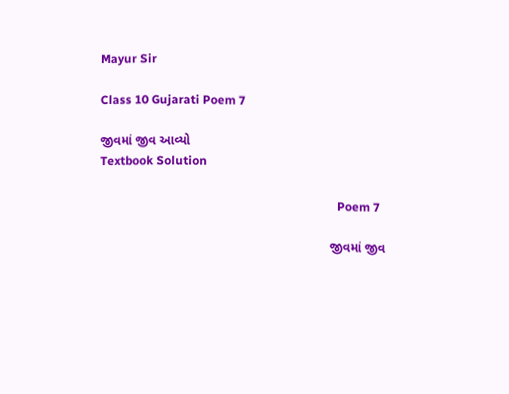Mayur Sir

Class 10 Gujarati Poem 7

જીવમાં જીવ આવ્યો
Textbook Solution

                                                                               Poem 7

                                                                જીવમાં જીવ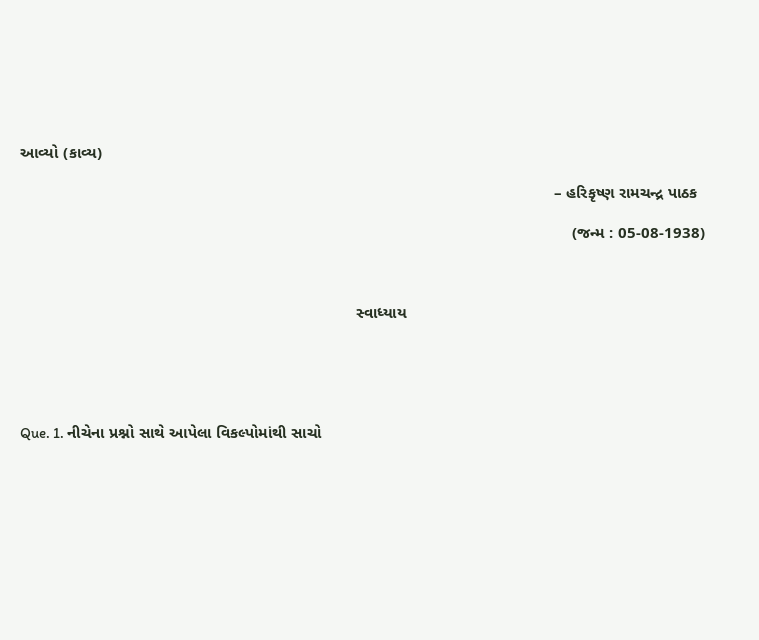આવ્યો (કાવ્ય)

                                                                                                                       – હરિકૃષ્ણ રામચન્દ્ર પાઠક

                                                                                                                           (જન્મ : 05-08-1938)



                                                                           સ્વાધ્યાય





Que. 1. નીચેના પ્રશ્નો સાથે આપેલા વિકલ્પોમાંથી સાચો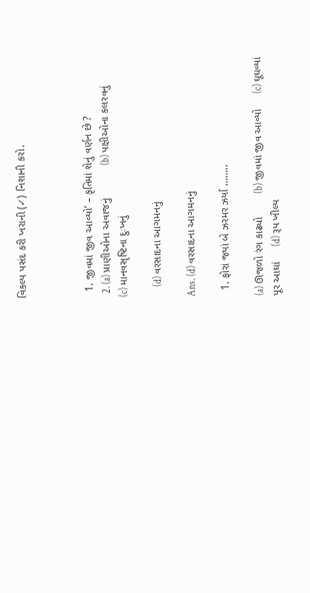વિકલ્પ પસંદ કરી ખરાની (✓) નિશાની કરો.



  1. જીવમાં જીવ આવ્યો’ – કૃતિમાં શેનું વર્ણન છે ?
  2. (a) પ્રાણીઓના અવાજનું           (b) પક્ષીઓના કલરવનું            (c) માનવસૃષ્ટિના દુઃખનું

     (d) વરસાદના આગમનનું

Ans. (d) વરસાદના આગમનનું

  1. ફોરાં જ્યાં બે ઝરમર ઝર્યા ……..

(a) ઊજળો રંગ કાઢ્યો        (b) જીવમાં જીવ આવ્યો     (c) ઘૂઘવ્યાં પૂર આઘાં     (d) રૂપ ખીલ્ય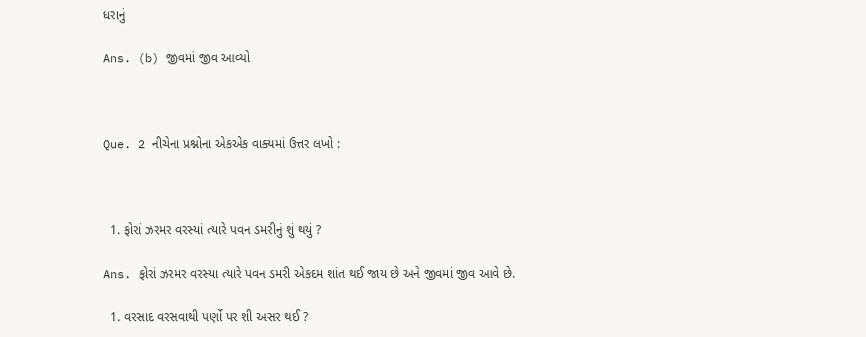ધરાનું

Ans. (b) જીવમાં જીવ આવ્યો



Que. 2 નીચેના પ્રશ્નોના એકએક વાક્યમાં ઉત્તર લખો :



  1. ફોરાં ઝરમર વરસ્યાં ત્યારે પવન ડમરીનું શું થયું ?

Ans. ફોરાં ઝરમર વરસ્યા ત્યારે પવન ડમરી એકદમ શાંત થઈ જાય છે અને જીવમાં જીવ આવે છે.

  1. વરસાદ વરસવાથી પર્ણો પર શી અસર થઈ ?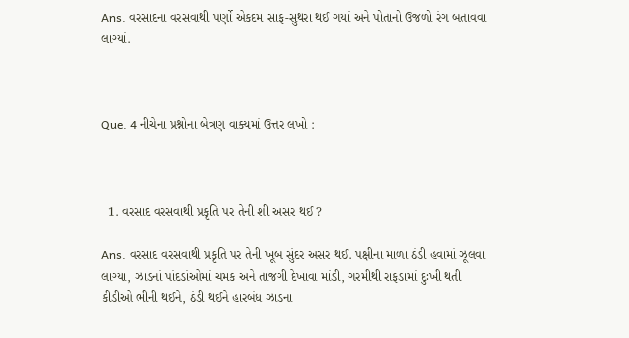Ans. વરસાદના વરસવાથી પર્ણો એકદમ સાફ-સુથરા થઈ ગયાં અને પોતાનો ઉજળો રંગ બતાવવા લાગ્યાં.



Que. 4 નીચેના પ્રશ્નોના બેત્રણ વાક્યમાં ઉત્તર લખો :



  1. વરસાદ વરસવાથી પ્રકૃતિ પર તેની શી અસર થઈ ?

Ans. વરસાદ વરસવાથી પ્રકૃતિ પર તેની ખૂબ સુંદર અસર થઈ. પક્ષીના માળા ઠંડી હવામાં ઝૂલવા લાગ્યા, ઝાડનાં પાંદડાંઓમાં ચમક અને તાજગી દેખાવા માંડી, ગરમીથી રાફડામાં દુઃખી થતી કીડીઓ ભીની થઈને, ઠંડી થઈને હારબંધ ઝાડના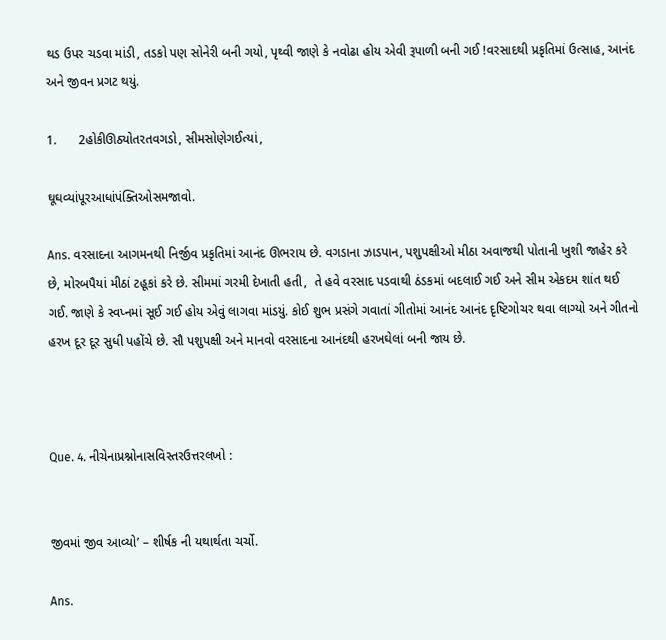થડ ઉપર ચડવા માંડી, તડકો પણ સોનેરી બની ગયો, પૃથ્વી જાણે કે નવોઢા હોય એવી રૂપાળી બની ગઈ !વરસાદથી પ્રકૃતિમાં ઉત્સાહ, આનંદ અને જીવન પ્રગટ થયું.

1.      2હોકીઊઠ્યોતરતવગડો, સીમસોણેગઈત્યાં,

ઘૂઘવ્યાંપૂરઆધાંપંક્તિઓસમજાવો.

Ans. વરસાદના આગમનથી નિર્જીવ પ્રકૃતિમાં આનંદ ઊભરાય છે. વગડાના ઝાડપાન, પશુપક્ષીઓ મીઠા અવાજથી પોતાની ખુશી જાહેર કરે છે, મોરબપૈયાં મીઠાં ટહૂકાં કરે છે. સીમમાં ગરમી દેખાતી હતી,  તે હવે વરસાદ પડવાથી ઠંડકમાં બદલાઈ ગઈ અને સીમ એકદમ શાંત થઈ ગઈ. જાણે કે સ્વપ્નમાં સૂઈ ગઈ હોય એવું લાગવા માંડયું. કોઈ શુભ પ્રસંગે ગવાતાં ગીતોમાં આનંદ આનંદ દૃષ્ટિગોચર થવા લાગ્યો અને ગીતનો હરખ દૂર દૂર સુધી પહોંચે છે. સૌ પશુપક્ષી અને માનવો વરસાદના આનંદથી હરખઘેલાં બની જાય છે.



Que. 4. નીચેનાપ્રશ્નોનાસવિસ્તરઉત્તરલખો :


જીવમાં જીવ આવ્યો’ – શીર્ષક ની યથાર્થતા ચર્ચો.

Ans.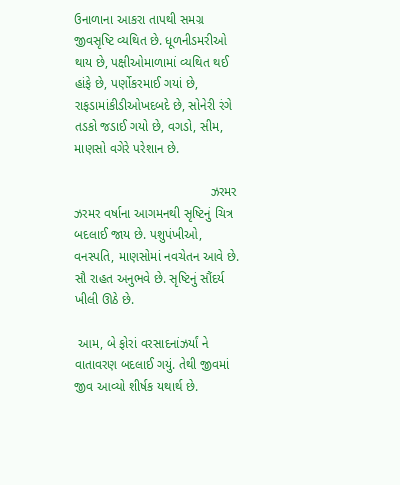ઉનાળાના આકરા તાપથી સમગ્ર જીવસૃષ્ટિ વ્યથિત છે. ધૂળનીડમરીઓ થાય છે, પક્ષીઓમાળામાં વ્યથિત થઈ હાંફે છે, પર્ણોકરમાઈ ગયાં છે, રાફડામાંકીડીઓખદબદે છે, સોનેરી રંગે તડકો જડાઈ ગયો છે, વગડો, સીમ, માણસો વગેરે પરેશાન છે.

                                      ઝરમર ઝરમર વર્ષાના આગમનથી સૃષ્ટિનું ચિત્ર બદલાઈ જાય છે. પશુપંખીઓ, વનસ્પતિ, માણસોમાં નવચેતન આવે છે. સૌ રાહત અનુભવે છે. સૃષ્ટિનું સૌંદર્ય ખીલી ઊઠે છે.

 આમ, બે ફોરાં વરસાદનાંઝર્યાં ને વાતાવરણ બદલાઈ ગયું. તેથી જીવમાં જીવ આવ્યો શીર્ષક યથાર્થ છે.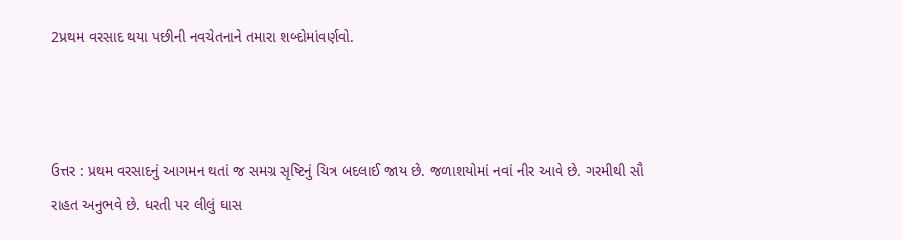2પ્રથમ વરસાદ થયા પછીની નવચેતનાને તમારા શબ્દોમાંવર્ણવો.



ઉત્તર : પ્રથમ વરસાદનું આગમન થતાં જ સમગ્ર સૃષ્ટિનું ચિત્ર બદલાઈ જાય છે. જળાશયોમાં નવાં નીર આવે છે. ગરમીથી સૌ રાહત અનુભવે છે. ધરતી પર લીલું ઘાસ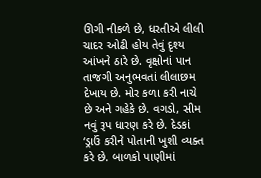ઊગી નીકળે છે, ધરતીએ લીલી ચાદર ઓઢી હોય તેવું દૃશ્ય આંખને ઠારે છે. વૃક્ષોનાં પાન તાજગી અનુભવતાં લીલાછમ દેખાય છે. મોર કળા કરી નાચે છે અને ગહેકે છે. વગડો, સીમ નવું રૂપ ધારણ કરે છે. દેડકાં ‘ડ્રાઉં કરીને પોતાની ખુશી વ્યક્ત કરે છે. બાળકો પાણીમાં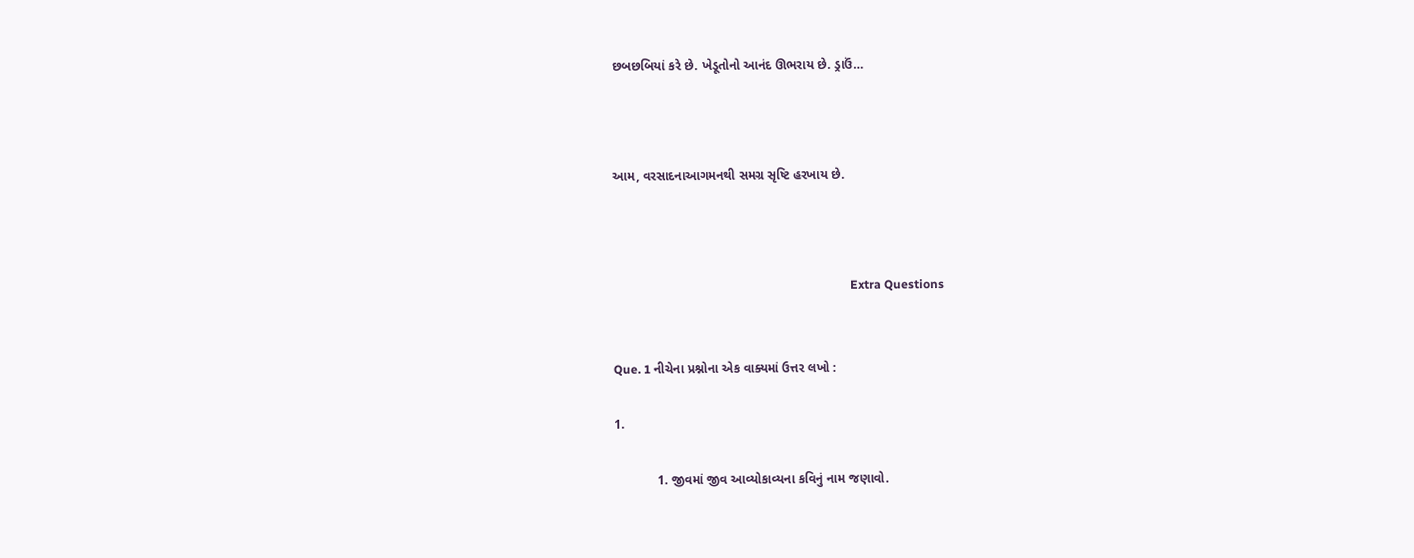છબછબિયાં કરે છે. ખેડૂતોનો આનંદ ઊભરાય છે. ડ્રાઉં…



આમ, વરસાદનાઆગમનથી સમગ્ર સૃષ્ટિ હરખાય છે.



                                                                               Extra Questions


Que. 1 નીચેના પ્રશ્નોના એક વાક્યમાં ઉત્તર લખો :

1.

            1. જીવમાં જીવ આવ્યોકાવ્યના કવિનું નામ જણાવો.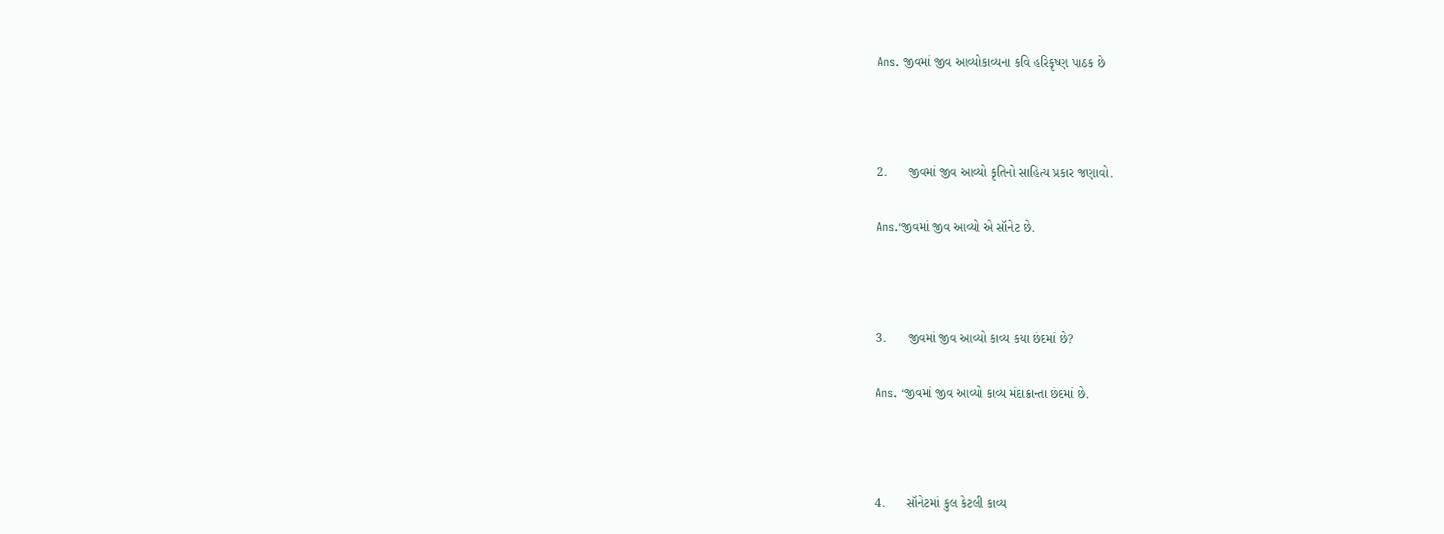Ans. જીવમાં જીવ આવ્યોકાવ્યના કવિ હરિકૃષ્ણ પાઠક છે



2.      જીવમાં જીવ આવ્યો કૃતિનો સાહિત્ય પ્રકાર જણાવો.

Ans.‘જીવમાં જીવ આવ્યો એ સૉનેટ છે.



3.      જીવમાં જીવ આવ્યો કાવ્ય કયા છંદમાં છે?

Ans. ‘જીવમાં જીવ આવ્યો કાવ્ય મંદાક્રાન્તા છંદમાં છે.



4.      સૉનેટમાં કુલ કેટલી કાવ્ય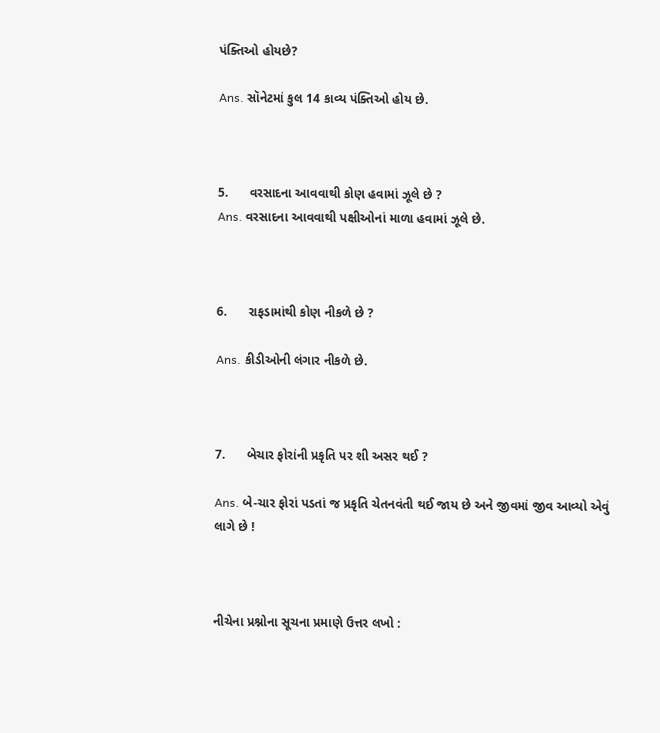પંક્તિઓ હોયછે?

Ans. સૉનેટમાં કુલ 14 કાવ્ય પંક્તિઓ હોય છે.



5.      વરસાદના આવવાથી કોણ હવામાં ઝૂલે છે ?
Ans. વરસાદના આવવાથી પક્ષીઓનાં માળા હવામાં ઝૂલે છે.



6.      રાફડામાંથી કોણ નીકળે છે ?

Ans. કીડીઓની લંગાર નીકળે છે.



7.      બેચાર ફોરાંની પ્રકૃતિ પર શી અસર થઈ ?

Ans. બે-ચાર ફોરાં પડતાં જ પ્રકૃતિ ચેતનવંતી થઈ જાય છે અને જીવમાં જીવ આવ્યો એવું લાગે છે !



નીચેના પ્રશ્નોના સૂચના પ્રમાણે ઉત્તર લખો :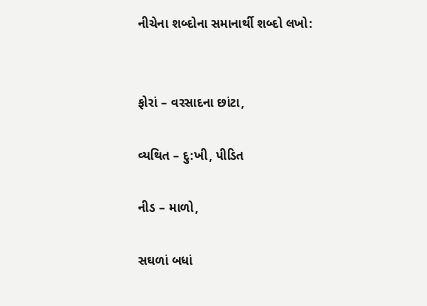નીચેના શબ્દોના સમાનાર્થી શબ્દો લખો:


ફોરાં – વરસાદના છાંટા,

વ્યથિત – દુ:ખી, પીડિત

નીડ – માળો,

સઘળાં બધાં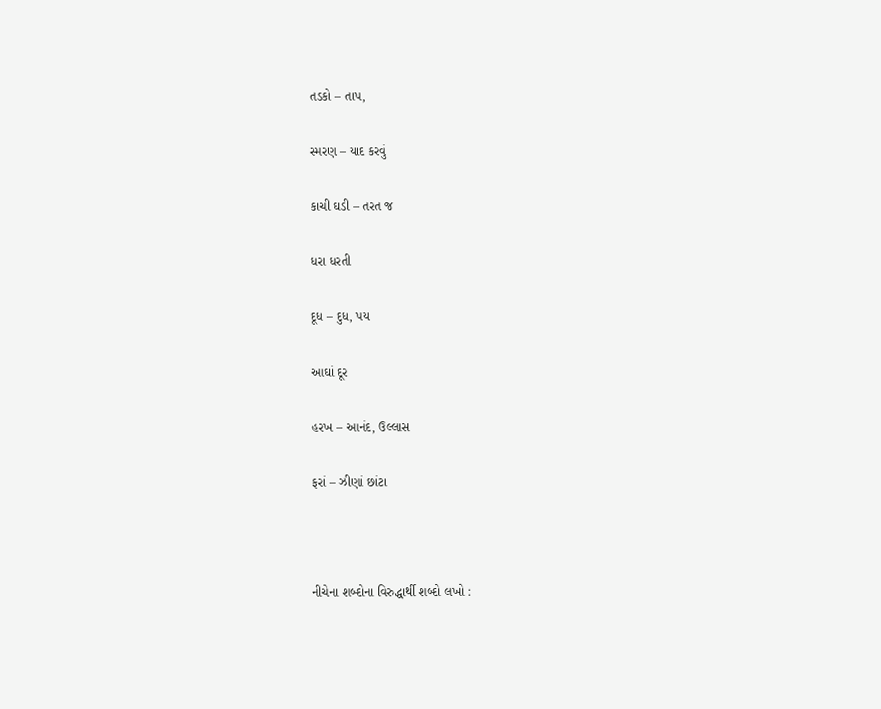તડકો – તાપ,

સ્મરણ – યાદ કરવું

કાચી ઘડી – તરત જ

ધરા ધરતી

દૂધ – દુધ, પય

આઘાં દૂર

હરખ – આનંદ, ઉલ્લાસ

ફરાં – ઝીણાં છાંટા



નીચેના શબ્દોના વિરુદ્ધાર્થી શબ્દો લખો :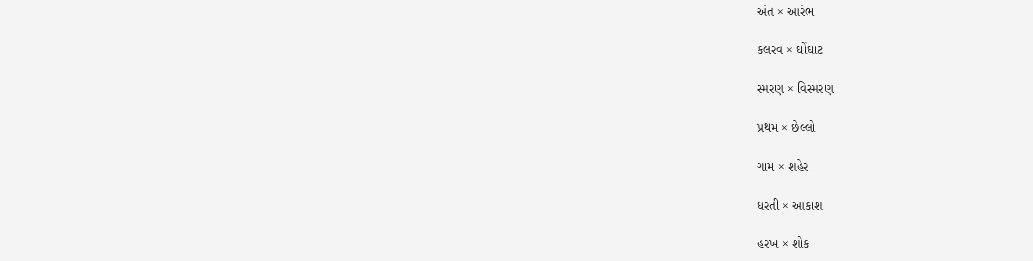અંત × આરંભ

કલરવ × ઘોંઘાટ

સ્મરણ × વિસ્મરણ

પ્રથમ × છેલ્લો

ગામ × શહેર

ધરતી × આકાશ

હરખ × શોક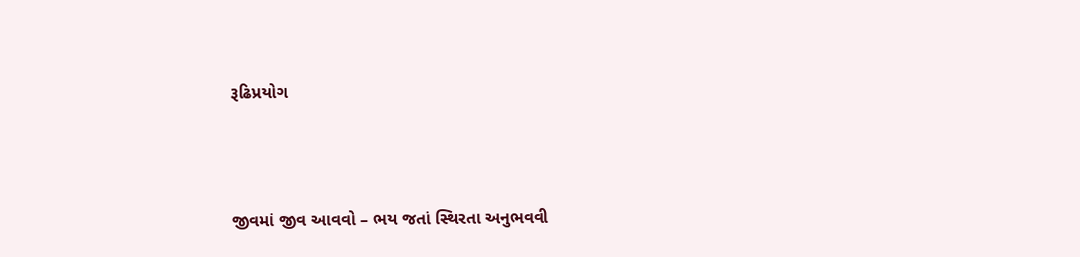રૂઢિપ્રયોગ



જીવમાં જીવ આવવો – ભય જતાં સ્થિરતા અનુભવવી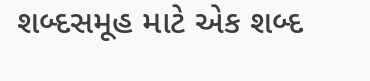શબ્દસમૂહ માટે એક શબ્દ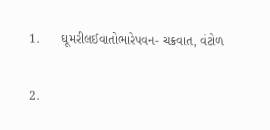1.      ઘૂમરીલઈવાતોભારેપવન- ચક્રવાત, વંટોળ

2.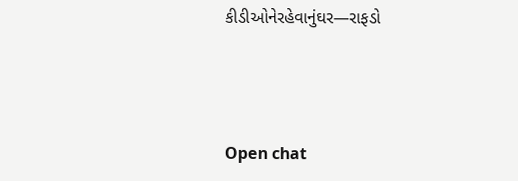કીડીઓનેરહેવાનુંઘર—રાફડો



Open chat